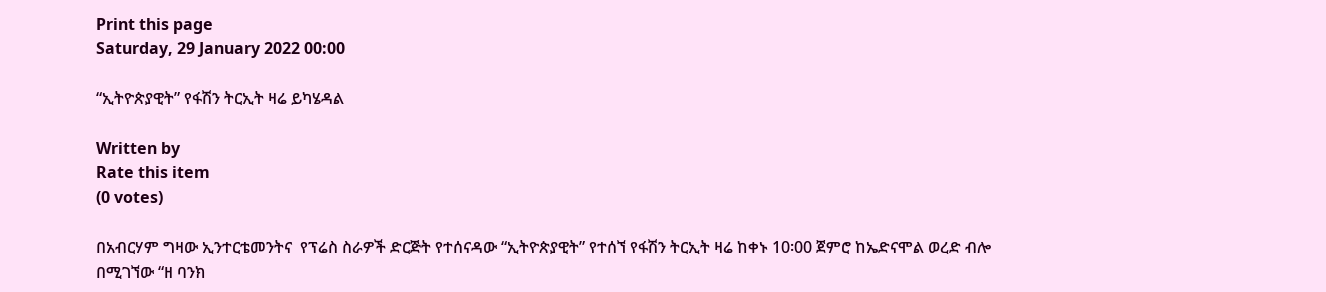Print this page
Saturday, 29 January 2022 00:00

“ኢትዮጵያዊት” የፋሽን ትርኢት ዛሬ ይካሄዳል

Written by
Rate this item
(0 votes)

በአብርሃም ግዛው ኢንተርቴመንትና  የፕሬስ ስራዎች ድርጅት የተሰናዳው “ኢትዮጵያዊት” የተሰኘ የፋሽን ትርኢት ዛሬ ከቀኑ 10፡00 ጀምሮ ከኤድናሞል ወረድ ብሎ በሚገኘው “ዘ ባንክ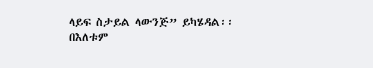ላይፍ ስታይል ላውንጅ” ይካሄዳል፡፡
በእለቱም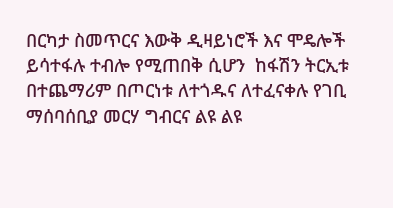በርካታ ስመጥርና እውቅ ዲዛይነሮች እና ሞዴሎች ይሳተፋሉ ተብሎ የሚጠበቅ ሲሆን  ከፋሽን ትርኢቱ በተጨማሪም በጦርነቱ ለተጎዱና ለተፈናቀሉ የገቢ ማሰባሰቢያ መርሃ ግብርና ልዩ ልዩ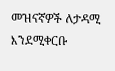መዝናኛዎች ለታዳሚ እንደሚቀርቡ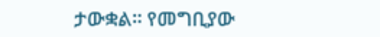ታውቋል፡፡ የመግቢያው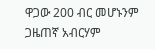ዋጋው 200 ብር መሆኑንም ጋዜጠኛ አብርሃም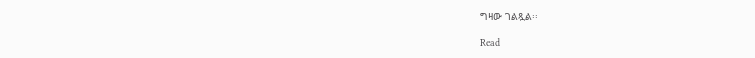ግዛው ገልጿል፡፡

Read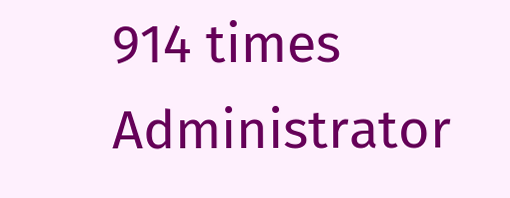914 times
Administrator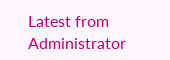Latest from Administrator